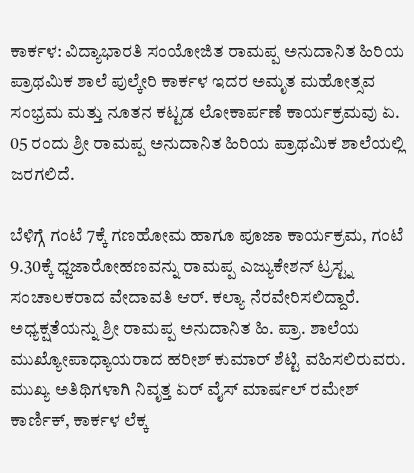ಕಾರ್ಕಳ: ವಿದ್ಯಾಭಾರತಿ ಸಂಯೋಜಿತ ರಾಮಪ್ಪ ಅನುದಾನಿತ ಹಿರಿಯ ಪ್ರಾಥಮಿಕ ಶಾಲೆ ಪುಲ್ಕೇರಿ ಕಾರ್ಕಳ ಇದರ ಅಮೃತ ಮಹೋತ್ಸವ ಸಂಭ್ರಮ ಮತ್ತು ನೂತನ ಕಟ್ಟಡ ಲೋಕಾರ್ಪಣೆ ಕಾರ್ಯಕ್ರಮವು ಏ. 05 ರಂದು ಶ್ರೀ ರಾಮಪ್ಪ ಅನುದಾನಿತ ಹಿರಿಯ ಪ್ರಾಥಮಿಕ ಶಾಲೆಯಲ್ಲಿ ಜರಗಲಿದೆ.

ಬೆಳಿಗ್ಗೆ ಗಂಟೆ 7ಕ್ಕೆ ಗಣಹೋಮ ಹಾಗೂ ಪೂಜಾ ಕಾರ್ಯಕ್ರಮ, ಗಂಟೆ 9.30ಕ್ಕೆ ಧ್ಜಜಾರೋಹಣವನ್ನು ರಾಮಪ್ಪ ಎಜ್ಯುಕೇಶನ್ ಟ್ರಸ್ಟ್ನ ಸಂಚಾಲಕರಾದ ವೇದಾವತಿ ಆರ್. ಕಲ್ಯಾ ನೆರವೇರಿಸಲಿದ್ದಾರೆ. ಅಧ್ಯಕ್ಷತೆಯನ್ನು ಶ್ರೀ ರಾಮಪ್ಪ ಅನುದಾನಿತ ಹಿ. ಪ್ರಾ. ಶಾಲೆಯ ಮುಖ್ಯೋಪಾಧ್ಯಾಯರಾದ ಹರೀಶ್ ಕುಮಾರ್ ಶೆಟ್ಟಿ ವಹಿಸಲಿರುವರು. ಮುಖ್ಯ ಅತಿಥಿಗಳಾಗಿ ನಿವೃತ್ತ ಏರ್ ವೈಸ್ ಮಾರ್ಷಲ್ ರಮೇಶ್ ಕಾರ್ಣಿಕ್, ಕಾರ್ಕಳ ಲೆಕ್ಕ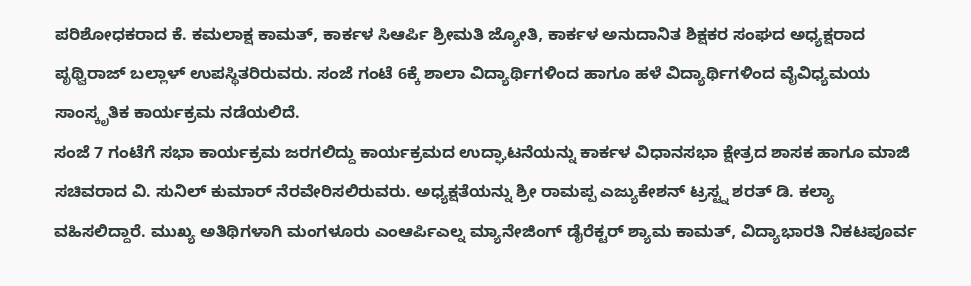ಪರಿಶೋಧಕರಾದ ಕೆ. ಕಮಲಾಕ್ಷ ಕಾಮತ್, ಕಾರ್ಕಳ ಸಿಆರ್ಪಿ ಶ್ರೀಮತಿ ಜ್ಯೋತಿ, ಕಾರ್ಕಳ ಅನುದಾನಿತ ಶಿಕ್ಷಕರ ಸಂಘದ ಅಧ್ಯಕ್ಷರಾದ ಪೃಥ್ವಿರಾಜ್ ಬಲ್ಲಾಳ್ ಉಪಸ್ಥಿತರಿರುವರು. ಸಂಜೆ ಗಂಟೆ 6ಕ್ಕೆ ಶಾಲಾ ವಿದ್ಯಾರ್ಥಿಗಳಿಂದ ಹಾಗೂ ಹಳೆ ವಿದ್ಯಾರ್ಥಿಗಳಿಂದ ವೈವಿಧ್ಯಮಯ ಸಾಂಸ್ಕೃತಿಕ ಕಾರ್ಯಕ್ರಮ ನಡೆಯಲಿದೆ.
ಸಂಜೆ 7 ಗಂಟೆಗೆ ಸಭಾ ಕಾರ್ಯಕ್ರಮ ಜರಗಲಿದ್ದು ಕಾರ್ಯಕ್ರಮದ ಉದ್ಘಾಟನೆಯನ್ನು ಕಾರ್ಕಳ ವಿಧಾನಸಭಾ ಕ್ಷೇತ್ರದ ಶಾಸಕ ಹಾಗೂ ಮಾಜಿ ಸಚಿವರಾದ ವಿ. ಸುನಿಲ್ ಕುಮಾರ್ ನೆರವೇರಿಸಲಿರುವರು. ಅಧ್ಯಕ್ಷತೆಯನ್ನು ಶ್ರೀ ರಾಮಪ್ಪ ಎಜ್ಯುಕೇಶನ್ ಟ್ರಸ್ಟ್ನ ಶರತ್ ಡಿ. ಕಲ್ಯಾ ವಹಿಸಲಿದ್ದಾರೆ. ಮುಖ್ಯ ಅತಿಥಿಗಳಾಗಿ ಮಂಗಳೂರು ಎಂಆರ್ಪಿಎಲ್ನ ಮ್ಯಾನೇಜಿಂಗ್ ಡೈರೆಕ್ಟರ್ ಶ್ಯಾಮ ಕಾಮತ್, ವಿದ್ಯಾಭಾರತಿ ನಿಕಟಪೂರ್ವ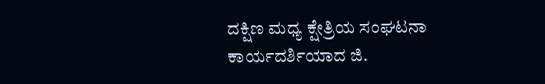ದಕ್ಷಿಣ ಮಧ್ಯ ಕ್ಷೇತ್ರಿಯ ಸಂಘಟನಾ ಕಾರ್ಯದರ್ಶಿಯಾದ ಜಿ.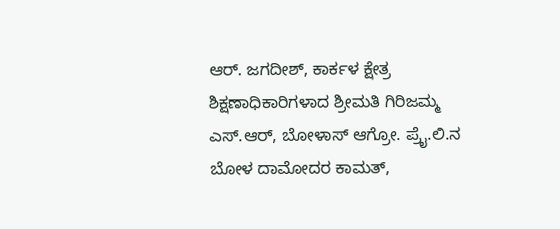ಆರ್. ಜಗದೀಶ್, ಕಾರ್ಕಳ ಕ್ಷೇತ್ರ ಶಿಕ್ಷಣಾಧಿಕಾರಿಗಳಾದ ಶ್ರೀಮತಿ ಗಿರಿಜಮ್ಮ ಎಸ್.ಆರ್, ಬೋಳಾಸ್ ಆಗ್ರೋ. ಪ್ರೈ.ಲಿ.ನ ಬೋಳ ದಾಮೋದರ ಕಾಮತ್,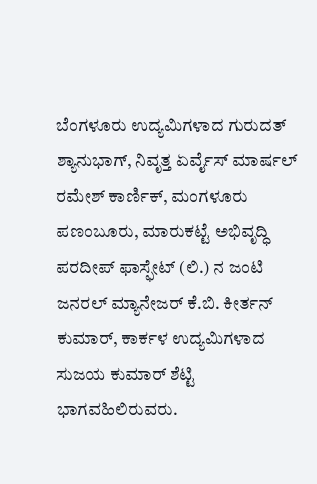ಬೆಂಗಳೂರು ಉದ್ಯಮಿಗಳಾದ ಗುರುದತ್ ಶ್ಯಾನುಭಾಗ್, ನಿವೃತ್ತ ಏರ್ವೈಸ್ ಮಾರ್ಷಲ್ ರಮೇಶ್ ಕಾರ್ಣಿಕ್, ಮಂಗಳೂರು ಪಣಂಬೂರು, ಮಾರುಕಟ್ಟೆ ಅಭಿವೃದ್ಧಿ ಪರದೀಪ್ ಫಾಸ್ಫೇಟ್ (ಲಿ.) ನ ಜಂಟಿ ಜನರಲ್ ಮ್ಯಾನೇಜರ್ ಕೆ.ಬಿ. ಕೀರ್ತನ್ ಕುಮಾರ್, ಕಾರ್ಕಳ ಉದ್ಯಮಿಗಳಾದ ಸುಜಯ ಕುಮಾರ್ ಶೆಟ್ಟಿ ಭಾಗವಹಿಲಿರುವರು.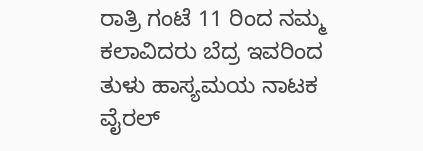ರಾತ್ರಿ ಗಂಟೆ 11 ರಿಂದ ನಮ್ಮ ಕಲಾವಿದರು ಬೆದ್ರ ಇವರಿಂದ ತುಳು ಹಾಸ್ಯಮಯ ನಾಟಕ ವೈರಲ್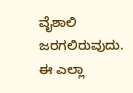ವೈಶಾಲಿ ಜರಗಲಿರುವುದು.
ಈ ಎಲ್ಲಾ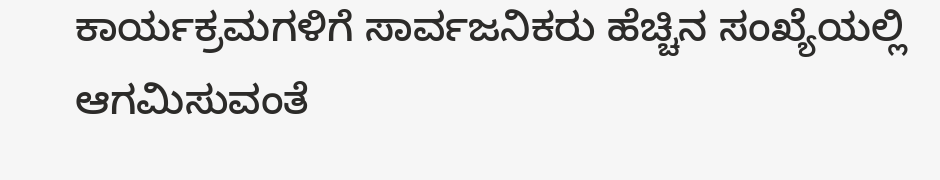ಕಾರ್ಯಕ್ರಮಗಳಿಗೆ ಸಾರ್ವಜನಿಕರು ಹೆಚ್ಚಿನ ಸಂಖ್ಯೆಯಲ್ಲಿ ಆಗಮಿಸುವಂತೆ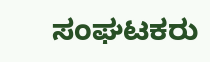ಸಂಘಟಕರು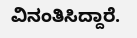ವಿನಂತಿಸಿದ್ದಾರೆ.